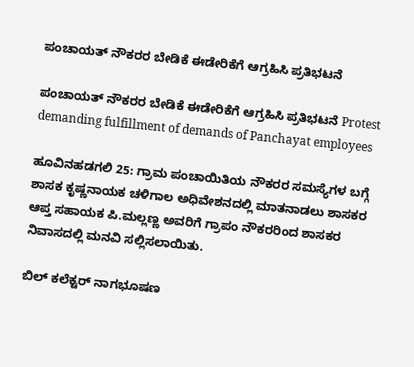ಪಂಚಾಯತ್ ನೌಕರರ ಬೇಡಿಕೆ ಈಡೇರಿಕೆಗೆ ಆಗ್ರಹಿಸಿ ಪ್ರತಿಭಟನೆ

ಪಂಚಾಯತ್ ನೌಕರರ ಬೇಡಿಕೆ ಈಡೇರಿಕೆಗೆ ಆಗ್ರಹಿಸಿ ಪ್ರತಿಭಟನೆ Protest demanding fulfillment of demands of Panchayat employees

ಹೂವಿನಹಡಗಲಿ 25: ಗ್ರಾಮ ಪಂಚಾಯಿತಿಯ ನೌಕರರ ಸಮಸ್ಯೆಗಳ ಬಗ್ಗೆ ಶಾಸಕ ಕೃಷ್ಣನಾಯಕ ಚಳಿಗಾಲ ಅಧಿವೇಶನದಲ್ಲಿ ಮಾತನಾಡಲು ಶಾಸಕರ ಆಪ್ತ ಸಹಾಯಕ ಪಿ.ಮಲ್ಲಣ್ಣ ಅವರಿಗೆ ಗ್ರಾಪಂ ನೌಕರರಿಂದ ಶಾಸಕರ ನಿವಾಸದಲ್ಲಿ ಮನವಿ ಸಲ್ಲಿಸಲಾಯಿತು.

ಬಿಲ್ ಕಲೆಕ್ಟರ್ ನಾಗಭೂಷಣ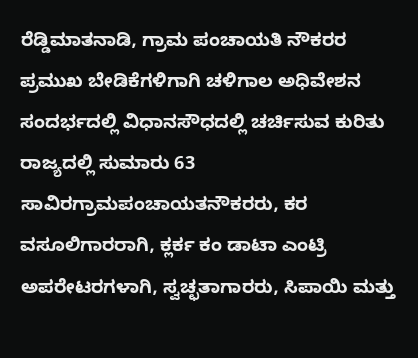ರೆಡ್ಡಿಮಾತನಾಡಿ, ಗ್ರಾಮ ಪಂಚಾಯತಿ ನೌಕರರ ಪ್ರಮುಖ ಬೇಡಿಕೆಗಳಿಗಾಗಿ ಚಳಿಗಾಲ ಅಧಿವೇಶನ ಸಂದರ್ಭದಲ್ಲಿ ವಿಧಾನಸೌಧದಲ್ಲಿ ಚರ್ಚಿಸುವ ಕುರಿತು ರಾಜ್ಯದಲ್ಲಿ ಸುಮಾರು 63 ಸಾವಿರಗ್ರಾಮಪಂಚಾಯತನೌಕರರು, ಕರ ವಸೂಲಿಗಾರರಾಗಿ, ಕ್ಲರ್ಕ ಕಂ ಡಾಟಾ ಎಂಟ್ರಿ ಅಪರೇಟರಗಳಾಗಿ, ಸ್ವಚ್ಛತಾಗಾರರು, ಸಿಪಾಯಿ ಮತ್ತು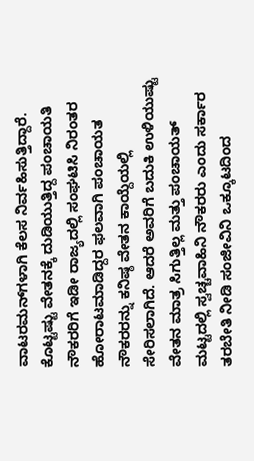ವಾಟರಮನ್‌ಗಳಾಗಿ ಕೆಲಸ ನಿರ್ವಹಿಸುತ್ತಿದ್ದಾರೆ. ಕೊಟ್ಟಷ್ಟು ವೇತನಕ್ಕೆ ದುಡಿಯುತ್ತಿದ್ದ ಪಂಚಾಯತಿ ನೌಕರರಿಗೆ ಇಡೀ ರಾಜ್ಯದಲ್ಲಿ ಸಂಘಟಿಸಿ ನಿರಂತರ ಹೋರಾಟಮಾಡಿದ್ದರ ಫಲವಾಗಿ ಪಂಚಾಯತ ನೌಕರರನ್ನು ಕನಿಷ್ಠ ವೇತನ ಕಾಯ್ದೆಯಲ್ಲಿ ಸೇರಿಸಲಾಗಿದೆ. ಆದರೆ ಅವರಿಗೆ ಬದುಕಿ ಉಳಿಯುಷ್ಟು ವೇತನ ಮಾತ್ರ ಸಿಗುತ್ತಿಲ್ಲ ಮತ್ತು ಪಂಚಾಯತ್ ಮಟ್ಟದಲ್ಲಿ ಸ್ವಚ್ಚವಾಹಿನಿ ನೌಕರರು ಎಂದು ಸರ್ಕಾರ ತರಬೇತಿ ನೀಡಿ ಸಂಜೀವಿನಿ ಒಕ್ಕೂಟದಿಂದ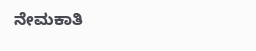ನೇಮಕಾತಿ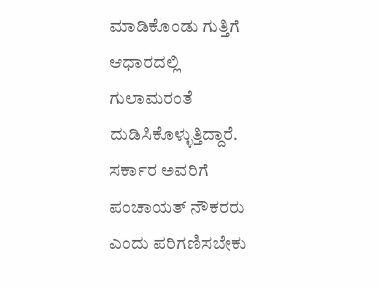ಮಾಡಿಕೊಂಡು ಗುತ್ತಿಗೆ ಆಧಾರದಲ್ಲಿ ಗುಲಾಮರಂತೆ ದುಡಿಸಿಕೊಳ್ಳುತ್ತಿದ್ದಾರೆ. ಸರ್ಕಾರ ಅವರಿಗೆ ಪಂಚಾಯತ್ ನೌಕರರು ಎಂದು ಪರಿಗಣಿಸಬೇಕು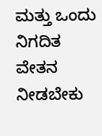ಮತ್ತು ಒಂದು ನಿಗದಿತ ವೇತನ ನೀಡಬೇಕು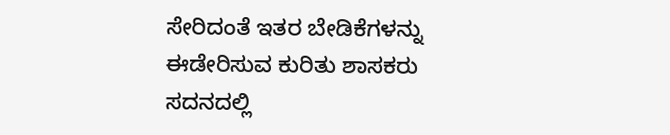ಸೇರಿದಂತೆ ಇತರ ಬೇಡಿಕೆಗಳನ್ನು ಈಡೇರಿಸುವ ಕುರಿತು ಶಾಸಕರು ಸದನದಲ್ಲಿ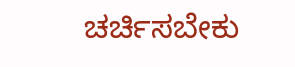ಚರ್ಚಿಸಬೇಕು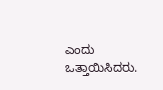ಎಂದು ಒತ್ತಾಯಿಸಿದರು.